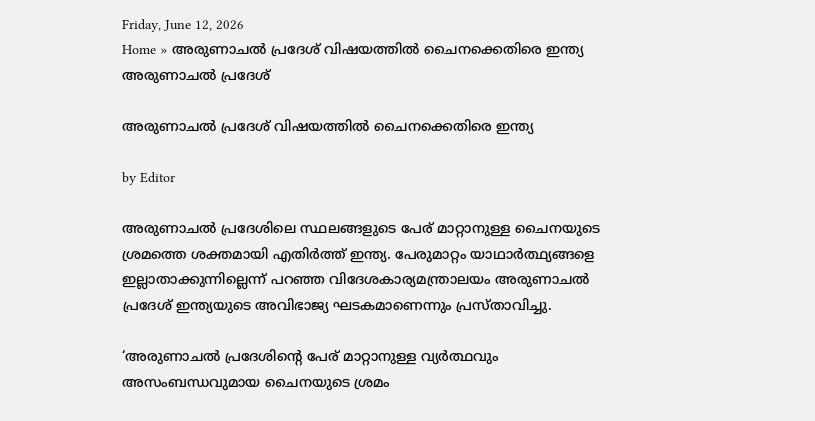Friday, June 12, 2026
Home » അരുണാചൽ പ്രദേശ് വിഷയത്തിൽ ചൈനക്കെതിരെ ഇന്ത്യ
അരുണാചൽ പ്രദേശ്

അരുണാചൽ പ്രദേശ് വിഷയത്തിൽ ചൈനക്കെതിരെ ഇന്ത്യ

by Editor

അരുണാചല്‍ പ്രദേശിലെ സ്ഥലങ്ങളുടെ പേര് മാറ്റാനുള്ള ചൈനയുടെ ശ്രമത്തെ ശക്തമായി എതിര്‍ത്ത് ഇന്ത്യ. പേരുമാറ്റം യാഥാര്‍ത്ഥ്യങ്ങളെ ഇല്ലാതാക്കുന്നില്ലെന്ന് പറഞ്ഞ വിദേശകാര്യമന്ത്രാലയം അരുണാചല്‍ പ്രദേശ് ഇന്ത്യയുടെ അവിഭാജ്യ ഘടകമാണെന്നും പ്രസ്താവിച്ചു.

‘അരുണാചല്‍ പ്രദേശിന്റെ പേര് മാറ്റാനുള്ള വ്യര്‍ത്ഥവും അസംബന്ധവുമായ ചൈനയുടെ ശ്രമം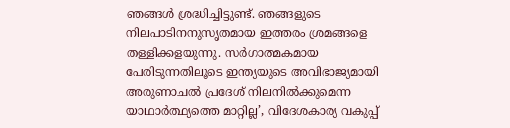ഞങ്ങള്‍ ശ്രദ്ധിച്ചിട്ടുണ്ട്. ഞങ്ങളുടെ നിലപാടിനനുസൃതമായ ഇത്തരം ശ്രമങ്ങളെ തള്ളിക്കളയുന്നു. സര്‍ഗാത്മകമായ പേരിടുന്നതിലൂടെ ഇന്ത്യയുടെ അവിഭാജ്യമായി അരുണാചല്‍ പ്രദേശ് നിലനില്‍ക്കുമെന്ന യാഥാര്‍ത്ഥ്യത്തെ മാറ്റില്ല’, വിദേശകാര്യ വകുപ്പ്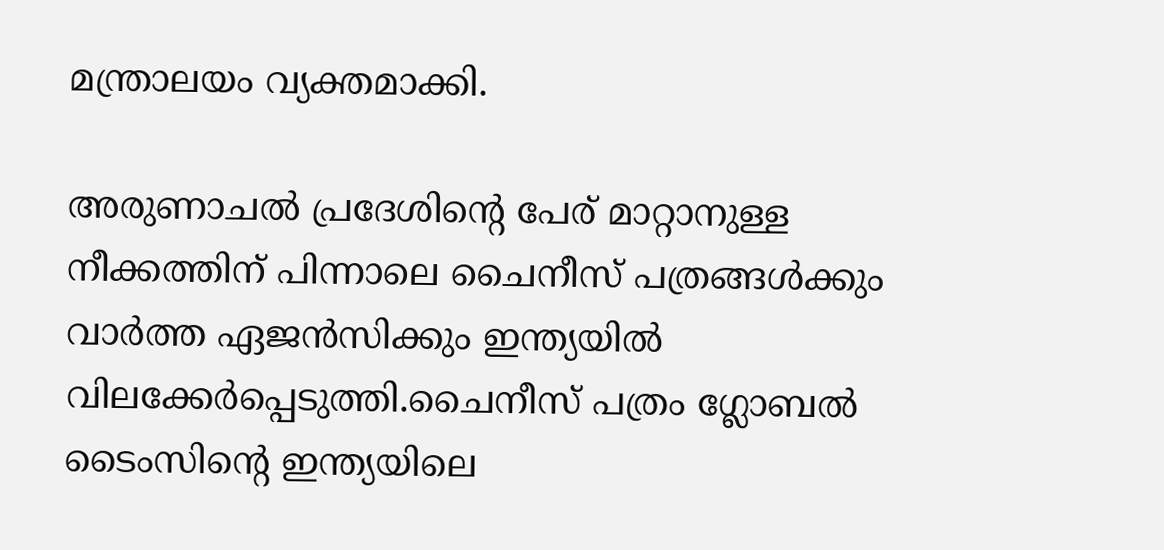മന്ത്രാലയം വ്യക്തമാക്കി.

അരുണാചല്‍ പ്രദേശിന്റെ പേര് മാറ്റാനുള്ള നീക്കത്തിന് പിന്നാലെ ചൈനീസ് പത്രങ്ങള്‍ക്കും വാര്‍ത്ത ഏജന്‍സിക്കും ഇന്ത്യയില്‍ വിലക്കേര്‍പ്പെടുത്തി.ചൈനീസ് പത്രം ഗ്ലോബല്‍ ടൈംസിന്റെ ഇന്ത്യയിലെ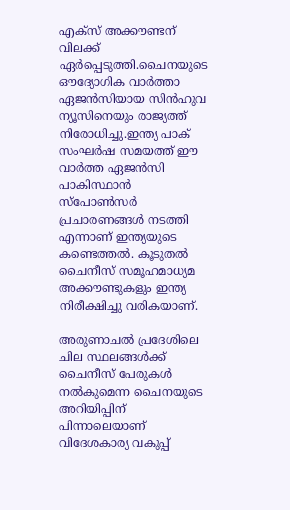എക്‌സ് അക്കൗണ്ടന് വിലക്ക് ഏര്‍പ്പെടുത്തി.ചൈനയുടെ ഔദ്യോഗിക വാര്‍ത്താ ഏജന്‍സിയായ സിന്‍ഹുവ ന്യൂസിനെയും രാജ്യത്ത് നിരോധിച്ചു.ഇന്ത്യ പാക് സംഘര്‍ഷ സമയത്ത് ഈ വാര്‍ത്ത ഏജന്‍സി പാകിസ്ഥാന്‍ സ്‌പോണ്‍സര്‍ പ്രചാരണങ്ങള്‍ നടത്തി എന്നാണ് ഇന്ത്യയുടെ കണ്ടെത്തല്‍. കൂടുതല്‍ ചൈനീസ് സമൂഹമാധ്യമ അക്കൗണ്ടുകളും ഇന്ത്യ നിരീക്ഷിച്ചു വരികയാണ്.

അരുണാചല്‍ പ്രദേശിലെ ചില സ്ഥലങ്ങള്‍ക്ക് ചൈനീസ് പേരുകള്‍ നല്‍കുമെന്ന ചൈനയുടെ അറിയിപ്പിന് പിന്നാലെയാണ് വിദേശകാര്യ വകുപ്പ്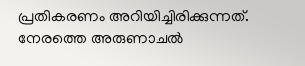പ്രതികരണം അറിയിച്ചിരിക്കുന്നത്. നേരത്തെ അരുണാചല്‍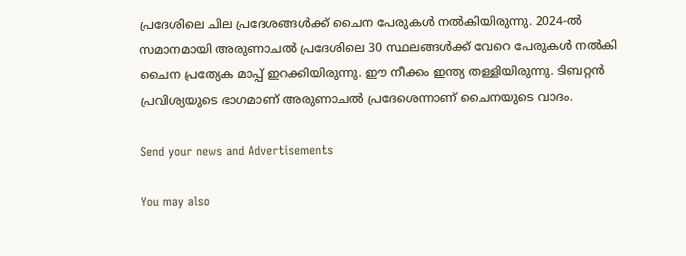പ്രദേശിലെ ചില പ്രദേശങ്ങള്‍ക്ക് ചൈന പേരുകള്‍ നല്‍കിയിരുന്നു. 2024-ല്‍ സമാനമായി അരുണാചല്‍ പ്രദേശിലെ 30 സ്ഥലങ്ങള്‍ക്ക് വേറെ പേരുകള്‍ നല്‍കി ചൈന പ്രത്യേക മാപ്പ് ഇറക്കിയിരുന്നു. ഈ നീക്കം ഇന്ത്യ തള്ളിയിരുന്നു. ടിബറ്റന്‍ പ്രവിശ്യയുടെ ഭാഗമാണ് അരുണാചല്‍ പ്രദേശെന്നാണ് ചൈനയുടെ വാദം.

Send your news and Advertisements

You may also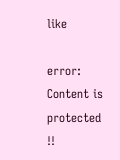like

error: Content is protected !!